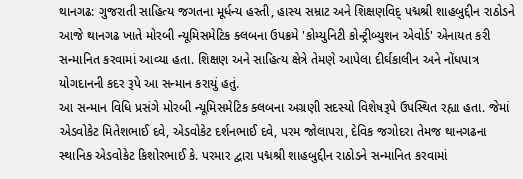થાનગઢ: ગુજરાતી સાહિત્ય જગતના મૂર્ધન્ય હસ્તી, હાસ્ય સમ્રાટ અને શિક્ષણવિદ્ પદ્મશ્રી શાહબુદ્દીન રાઠોડને આજે થાનગઢ ખાતે મોરબી ન્યૂમિસમેટિક ક્લબના ઉપક્રમે 'કોમ્યુનિટી કોન્ટ્રીબ્યુશન એવોર્ડ' એનાયત કરી સન્માનિત કરવામાં આવ્યા હતા. શિક્ષણ અને સાહિત્ય ક્ષેત્રે તેમણે આપેલા દીર્ઘકાલીન અને નોંધપાત્ર યોગદાનની કદર રૂપે આ સન્માન કરાયું હતું.
આ સન્માન વિધિ પ્રસંગે મોરબી ન્યૂમિસમેટિક ક્લબના અગ્રણી સદસ્યો વિશેષરૂપે ઉપસ્થિત રહ્યા હતા. જેમાં એડવોકેટ મિતેશભાઈ દવે, એડવોકેટ દર્શનભાઈ દવે, પરમ જોલાપરા, દેવિક જગોદરા તેમજ થાનગઢના સ્થાનિક એડવોકેટ કિશોરભાઈ કે. પરમાર દ્વારા પદ્મશ્રી શાહબુદ્દીન રાઠોડને સન્માનિત કરવામાં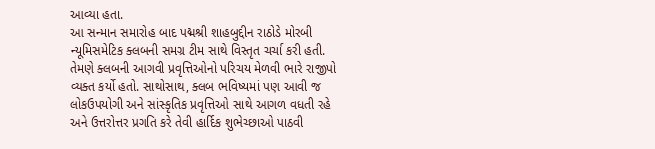આવ્યા હતા.
આ સન્માન સમારોહ બાદ પદ્મશ્રી શાહબુદ્દીન રાઠોડે મોરબી ન્યૂમિસમેટિક ક્લબની સમગ્ર ટીમ સાથે વિસ્તૃત ચર્ચા કરી હતી. તેમણે ક્લબની આગવી પ્રવૃત્તિઓનો પરિચય મેળવી ભારે રાજીપો વ્યક્ત કર્યો હતો. સાથોસાથ, ક્લબ ભવિષ્યમાં પણ આવી જ લોકઉપયોગી અને સાંસ્કૃતિક પ્રવૃત્તિઓ સાથે આગળ વધતી રહે અને ઉત્તરોત્તર પ્રગતિ કરે તેવી હાર્દિક શુભેચ્છાઓ પાઠવી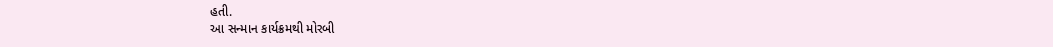હતી.
આ સન્માન કાર્યક્રમથી મોરબી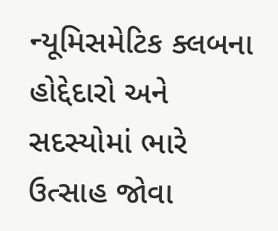ન્યૂમિસમેટિક ક્લબના હોદ્દેદારો અને સદસ્યોમાં ભારે ઉત્સાહ જોવા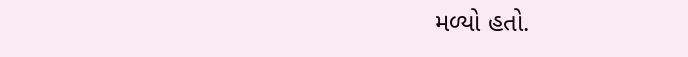મળ્યો હતો.